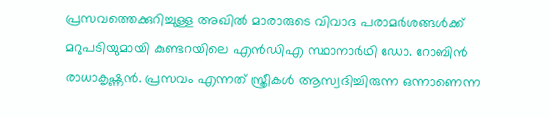പ്രസവത്തെക്കുറിച്ചുള്ള അഖിൽ മാരാരുടെ വിവാദ പരാമർശങ്ങൾക്ക് മറുപടിയുമായി കുണ്ടറയിലെ എൻഡിഎ സ്ഥാനാർഥി ഡോ. റോബിൻ രാധാകൃഷ്ണൻ. പ്രസവം എന്നത് സ്ത്രീകൾ ആസ്വദിച്ചിരുന്ന ഒന്നാണെന്ന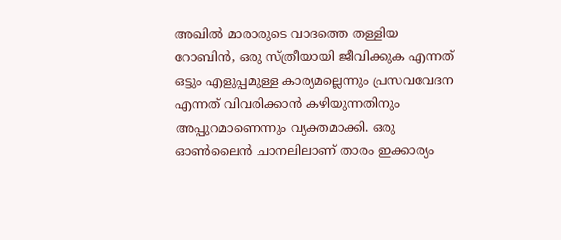അഖിൽ മാരാരുടെ വാദത്തെ തള്ളിയ റോബിൻ, ഒരു സ്ത്രീയായി ജീവിക്കുക എന്നത് ഒട്ടും എളുപ്പമുള്ള കാര്യമല്ലെന്നും പ്രസവവേദന എന്നത് വിവരിക്കാന്‍ കഴിയുന്നതിനും അപ്പുറമാണെന്നും വ്യക്തമാക്കി. ഒരു ഓണ്‍ലൈന്‍ ചാനലിലാണ് താരം ഇക്കാര്യം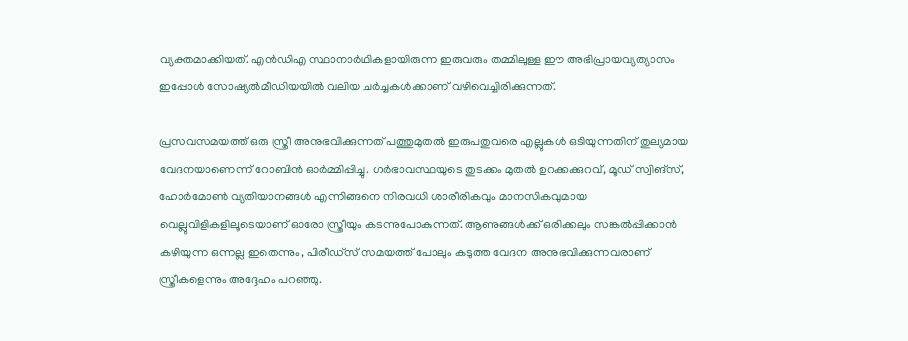വ്യക്തമാക്കിയത്. എൻഡിഎ സ്ഥാനാർഥികളായിരുന്ന ഇരുവരും തമ്മിലുള്ള ഈ അഭിപ്രായവ്യത്യാസം ഇപ്പോൾ സോഷ്യൽമീഡിയയിൽ വലിയ ചർച്ചകള്‍ക്കാണ് വഴിവെച്ചിരിക്കുന്നത്.

പ്രസവസമയത്ത് ഒരു സ്ത്രീ അനുഭവിക്കുന്നത് പത്തുമുതൽ ഇരുപതുവരെ എല്ലുകൾ ഒടിയുന്നതിന് തുല്യമായ വേദനയാണെന്ന് റോബിൻ ഓർമ്മിപ്പിച്ചു. ഗർഭാവസ്ഥയുടെ തുടക്കം മുതൽ ഉറക്കക്കുറവ്, മൂഡ് സ്വിങ്സ്, ഹോർമോൺ വ്യതിയാനങ്ങൾ എന്നിങ്ങനെ നിരവധി ശാരീരികവും മാനസികവുമായ വെല്ലുവിളികളിലൂടെയാണ് ഓരോ സ്ത്രീയും കടന്നുപോകുന്നത്. ആണുങ്ങൾക്ക് ഒരിക്കലും സങ്കൽപ്പിക്കാൻ കഴിയുന്ന ഒന്നല്ല ഇതെന്നും, പിരീഡ്‌സ് സമയത്ത് പോലും കടുത്ത വേദന അനുഭവിക്കുന്നവരാണ് സ്ത്രീകളെന്നും അദ്ദേഹം പറഞ്ഞു.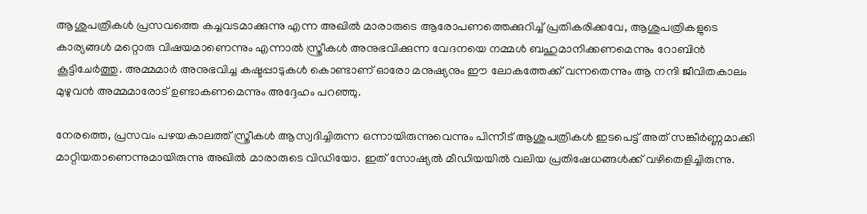ആശുപത്രികൾ പ്രസവത്തെ കച്ചവടമാക്കുന്നു എന്ന അഖിൽ മാരാരുടെ ആരോപണത്തെക്കുറിച്ച് പ്രതികരിക്കവേ, ആശുപത്രികളുടെ കാര്യങ്ങൾ മറ്റൊരു വിഷയമാണെന്നും എന്നാൽ സ്ത്രീകൾ അനുഭവിക്കുന്ന വേദനയെ നമ്മൾ ബഹുമാനിക്കണമെന്നും റോബിൻ കൂട്ടിചേർത്തു. അമ്മമാർ അനുഭവിച്ച കഷ്ടപ്പാടുകൾ കൊണ്ടാണ് ഓരോ മനുഷ്യനും ഈ ലോകത്തേക്ക് വന്നതെന്നും ആ നന്ദി ജീവിതകാലം മുഴുവൻ അമ്മമാരോട് ഉണ്ടാകണമെന്നും അദ്ദേഹം പറഞ്ഞു.

നേരത്തെ, പ്രസവം പഴയകാലത്ത് സ്ത്രീകൾ ആസ്വദിച്ചിരുന്ന ഒന്നായിരുന്നുവെന്നും പിന്നീട് ആശുപത്രികൾ ഇടപെട്ട് അത് സങ്കീർണ്ണമാക്കി മാറ്റിയതാണെന്നുമായിരുന്നു അഖിൽ മാരാരുടെ വിഡിയോ. ഇത് സോഷ്യൽ മീഡിയയിൽ വലിയ പ്രതിഷേധങ്ങൾക്ക് വഴിതെളിച്ചിരുന്നു.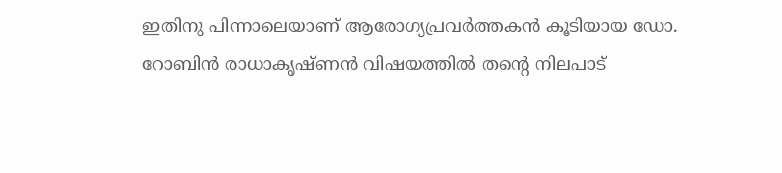ഇതിനു പിന്നാലെയാണ് ആരോഗ്യപ്രവർത്തകൻ കൂടിയായ ഡോ. റോബിൻ രാധാകൃഷ്ണൻ വിഷയത്തിൽ തന്റെ നിലപാട്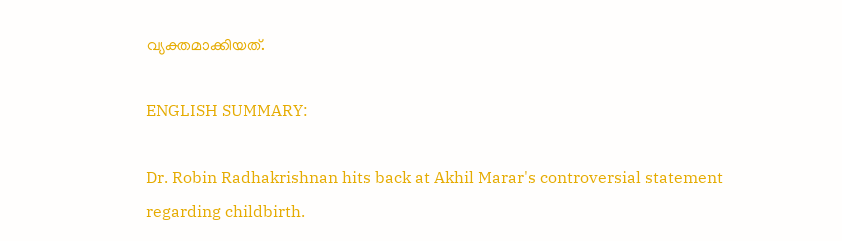വ്യക്തമാക്കിയത്.

ENGLISH SUMMARY:

Dr. Robin Radhakrishnan hits back at Akhil Marar's controversial statement regarding childbirth.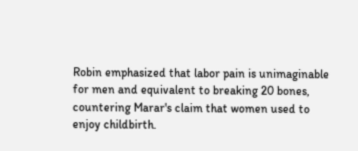Robin emphasized that labor pain is unimaginable for men and equivalent to breaking 20 bones, countering Marar's claim that women used to enjoy childbirth.